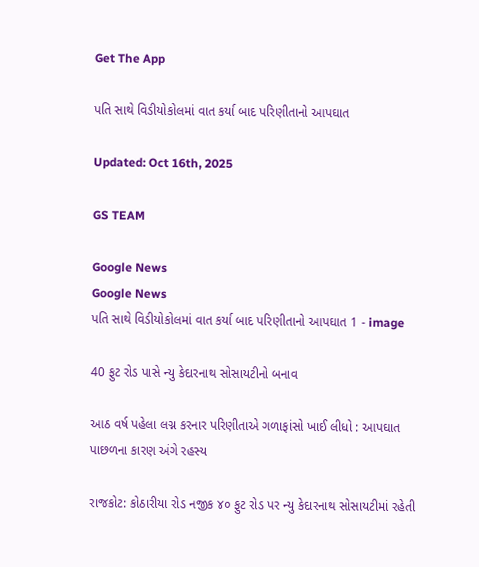Get The App

પતિ સાથે વિડીયોકોલમાં વાત કર્યા બાદ પરિણીતાનો આપઘાત

Updated: Oct 16th, 2025

GS TEAM

Google News
Google News
પતિ સાથે વિડીયોકોલમાં વાત કર્યા બાદ પરિણીતાનો આપઘાત 1 - image

40 ફુટ રોડ પાસે ન્યુ કેદારનાથ સોસાયટીનો બનાવ

આઠ વર્ષ પહેલા લગ્ન કરનાર પરિણીતાએ ગળાફાંસો ખાઈ લીધો : આપઘાત પાછળના કારણ અંગે રહસ્ય

રાજકોટ: કોઠારીયા રોડ નજીક ૪૦ ફુટ રોડ પર ન્યુ કેદારનાથ સોસાયટીમાં રહેતી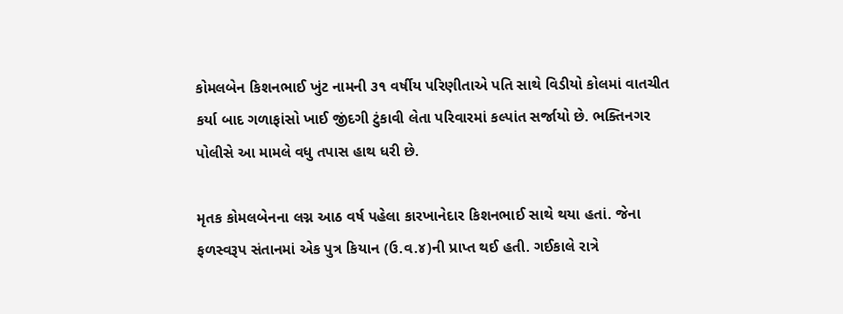કોમલબેન કિશનભાઈ ખુંટ નામની ૩૧ વર્ષીય પરિણીતાએ પતિ સાથે વિડીયો કોલમાં વાતચીત કર્યા બાદ ગળાફાંસો ખાઈ જીંદગી ટુંકાવી લેતા પરિવારમાં કલ્પાંત સર્જાયો છે. ભક્તિનગર પોલીસે આ મામલે વધુ તપાસ હાથ ધરી છે.

મૃતક કોમલબેનના લગ્ન આઠ વર્ષ પહેલા કારખાનેદાર કિશનભાઈ સાથે થયા હતાં. જેના ફળસ્વરૂપ સંતાનમાં એક પુત્ર કિયાન (ઉ.વ.૪)ની પ્રાપ્ત થઈ હતી. ગઈકાલે રાત્રે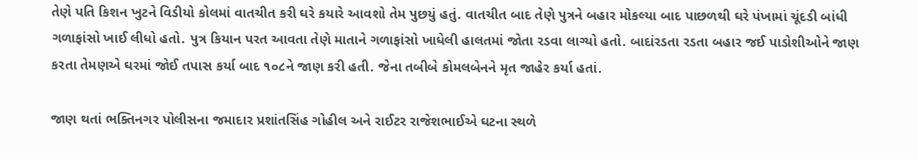તેણે પતિ કિશન ખુટને વિડીયો કોલમાં વાતચીત કરી ઘરે કયારે આવશો તેમ પુછયું હતું. વાતચીત બાદ તેણે પુત્રને બહાર મોકલ્યા બાદ પાછળથી ઘરે પંખામાં ચૂંદડી બાંધી ગળાફાંસો ખાઈ લીધો હતો. પુત્ર કિયાન પરત આવતા તેણે માતાને ગળાફાંસો ખાધેલી હાલતમાં જોતા રડવા લાગ્યો હતો. બાદાંરડતા રડતા બહાર જઈ પાડોશીઓને જાણ કરતા તેમણએ ઘરમાં જોઈ તપાસ કર્યા બાદ ૧૦૮ને જાણ કરી હતી. જેના તબીબે કોમલબેનને મૃત જાહેર કર્યા હતાં.

જાણ થતાં ભક્તિનગર પોલીસના જમાદાર પ્રશાંતસિંહ ગોહીલ અને રાઈટર રાજેશભાઈએ ઘટના સ્થળે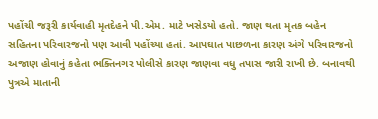પહોંચી જરૂરી કાર્યવાહી મૃતદેહને પી.એમ. માટે ખસેડયો હતો. જાણ થતા મૃતક બહેન સહિતના પરિવારજનો પણ આવી પહોંચ્યા હતાં. આપઘાત પાછળના કારણ અંગે પરિવારજનો અજાણ હોવાનું કહેતા ભક્તિનગર પોલીસે કારણ જાણવા વધુ તપાસ જારી રાખી છે. બનાવથી પુત્રએ માતાની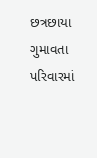છત્રછાયા ગુમાવતા પરિવારમાં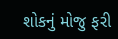શોકનું મોજુ ફરી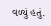વળ્યું હતું.